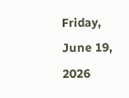Friday, June 19, 2026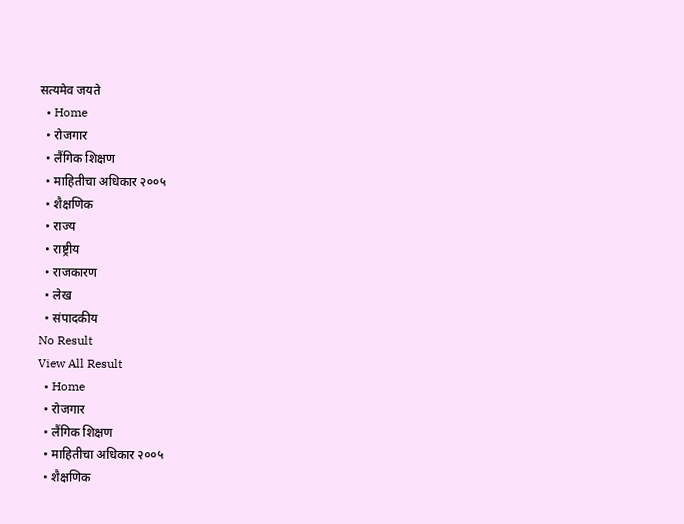सत्यमेव जयते
  • Home
  • रोजगार
  • लैंगिक शिक्षण
  • माहितीचा अधिकार २००५
  • शैक्षणिक
  • राज्य
  • राष्ट्रीय
  • राजकारण
  • लेख
  • संपादकीय
No Result
View All Result
  • Home
  • रोजगार
  • लैंगिक शिक्षण
  • माहितीचा अधिकार २००५
  • शैक्षणिक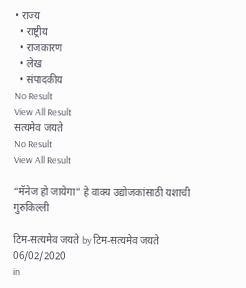• राज्य
  • राष्ट्रीय
  • राजकारण
  • लेख
  • संपादकीय
No Result
View All Result
सत्यमेव जयते
No Result
View All Result

“मॅनेज हो जायेगा” हे वाक्य उद्योजकांसाठी यशाची गुरुकिल्ली

टिम-सत्यमेव जयते by टिम-सत्यमेव जयते
06/02/2020
in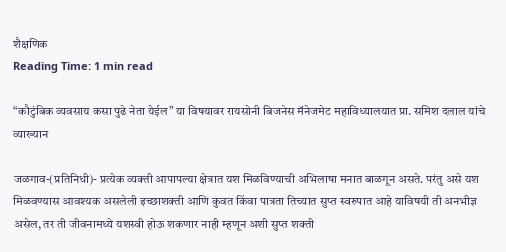शैक्षणिक
Reading Time: 1 min read

“कौटुंबिक व्यवसाय कसा पुढे नेता येईल” या विषयावर रायसोनी बिजनेस मॅनेजमेट महाविध्यालयात प्रा. समिश दलाल यांचे व्याख्यान

जळगाव-(प्रतिनिधी)- प्रत्येक व्यक्ती आपापल्या क्षेत्रात यश मिळविण्याची अभिलाषा मनात बाळगून असते. परंतु असे यश मिळवण्यास आवश्यक असलेली इच्छाशक्ती आणि कुवत किंवा पात्रता तिच्यात सुप्त स्वरुपात आहे याविषयी ती अनभीज्ञ असेल, तर ती जीवनामध्ये यशस्वी होऊ शकणार नाही म्हणून अशी सुप्त शक्ती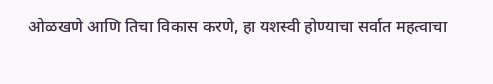ओळखणे आणि तिचा विकास करणे, हा यशस्वी होण्याचा सर्वात महत्वाचा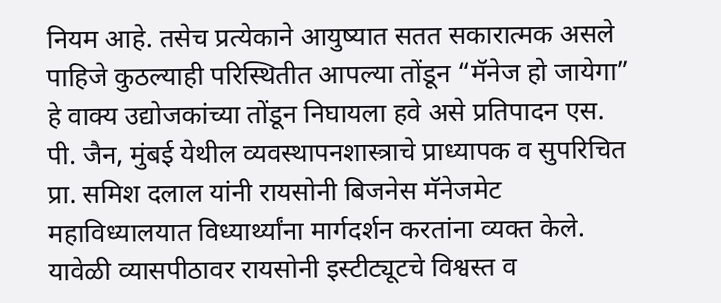नियम आहे. तसेच प्रत्येकाने आयुष्यात सतत सकारात्मक असले पाहिजे कुठल्याही परिस्थितीत आपल्या तोंडून “मॅनेज हो जायेगा” हे वाक्य उद्योजकांच्या तोंडून निघायला हवे असे प्रतिपादन एस. पी. जैन, मुंबई येथील व्यवस्थापनशास्त्राचे प्राध्यापक व सुपरिचित प्रा. समिश दलाल यांनी रायसोनी बिजनेस मॅनेजमेट महाविध्यालयात विध्यार्थ्यांना मार्गदर्शन करतांना व्यक्त केले. यावेळी व्यासपीठावर रायसोनी इस्टीट्यूटचे विश्वस्त व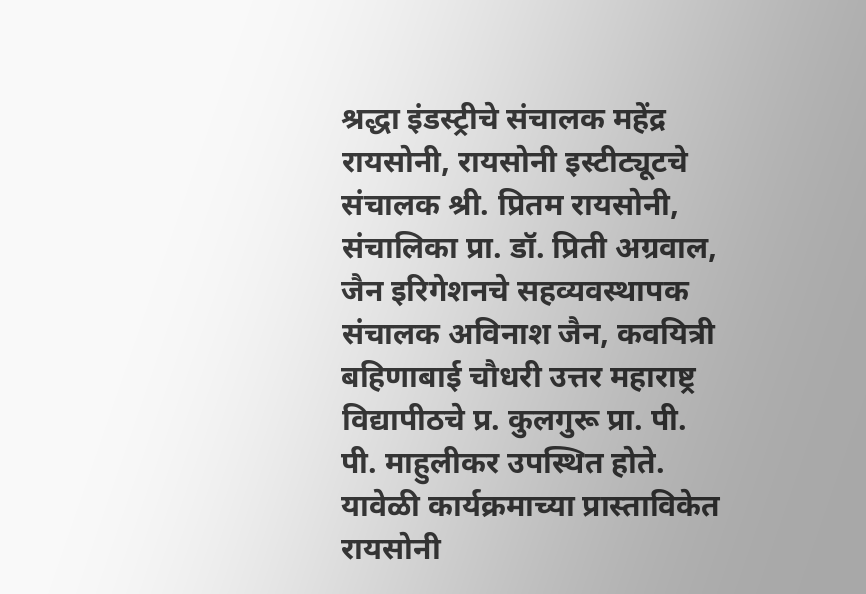श्रद्धा इंडस्ट्रीचे संचालक महेंद्र रायसोनी, रायसोनी इस्टीट्यूटचे संचालक श्री. प्रितम रायसोनी, संचालिका प्रा. डॉ. प्रिती अग्रवाल, जैन इरिगेशनचे सहव्यवस्थापक संचालक अविनाश जैन, कवयित्री बहिणाबाई चौधरी उत्तर महाराष्ट्र विद्यापीठचे प्र. कुलगुरू प्रा. पी. पी. माहुलीकर उपस्थित होते. यावेळी कार्यक्रमाच्या प्रास्ताविकेत रायसोनी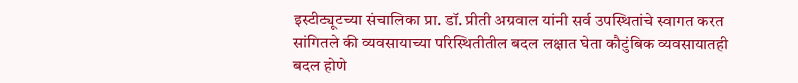इस्टीट्यूटच्या संचालिका प्रा. डॉ. प्रीती अग्रवाल यांनी सर्व उपस्थितांचे स्वागत करत सांगितले की व्यवसायाच्या परिस्थितीतील बदल लक्षात घेता कौटुंबिक व्यवसायातही बदल होणे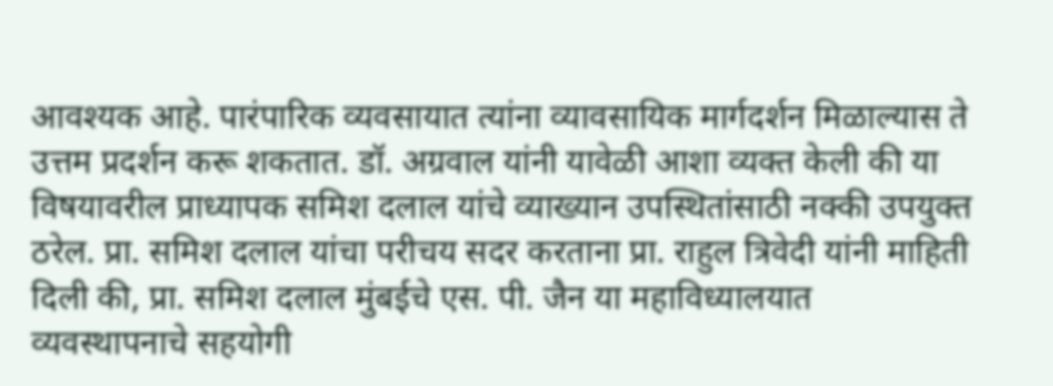आवश्यक आहे. पारंपारिक व्यवसायात त्यांना व्यावसायिक मार्गदर्शन मिळाल्यास ते उत्तम प्रदर्शन करू शकतात. डॉ. अग्रवाल यांनी यावेळी आशा व्यक्त केली की या विषयावरील प्राध्यापक समिश दलाल यांचे व्याख्यान उपस्थितांसाठी नक्की उपयुक्त ठरेल. प्रा. समिश दलाल यांचा परीचय सदर करताना प्रा. राहुल त्रिवेदी यांनी माहिती दिली की, प्रा. समिश दलाल मुंबईचे एस. पी. जैन या महाविध्यालयात व्यवस्थापनाचे सहयोगी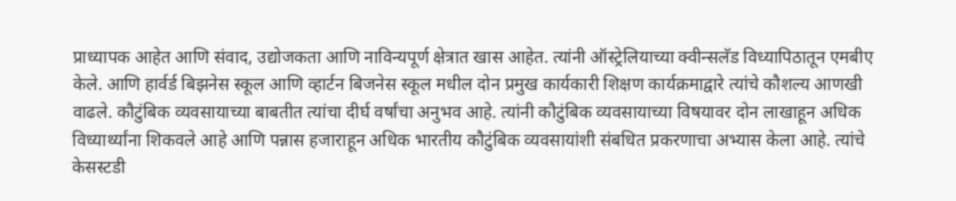प्राध्यापक आहेत आणि संवाद, उद्योजकता आणि नाविन्यपूर्ण क्षेत्रात खास आहेत. त्यांनी ऑस्ट्रेलियाच्या क्वीन्सलॅड विध्यापिठातून एमबीए केले. आणि हार्वर्ड बिझनेस स्कूल आणि व्हार्टन बिजनेस स्कूल मधील दोन प्रमुख कार्यकारी शिक्षण कार्यक्रमाद्वारे त्यांचे कौशल्य आणखी वाढले. कौटुंबिक व्यवसायाच्या बाबतीत त्यांचा दीर्घ वर्षांचा अनुभव आहे. त्यांनी कौटुंबिक व्यवसायाच्या विषयावर दोन लाखाहून अधिक विध्यार्थ्यांना शिकवले आहे आणि पन्नास हजाराहून अधिक भारतीय कौटुंबिक व्यवसायांशी संबधित प्रकरणाचा अभ्यास केला आहे. त्यांचे केसस्टडी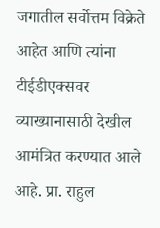जगातील सर्वोत्तम विक्रेते आहेत आणि त्यांना टीईडीएक्सवर व्याख्यानासाठी देखील आमंत्रित करण्यात आले आहे. प्रा. राहुल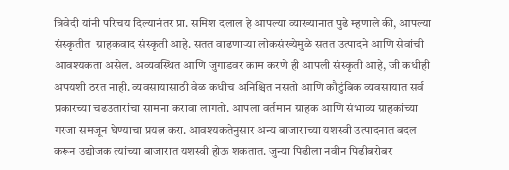त्रिवेदी यांनी परिचय दिल्यानंतर प्रा. समिश दलाल हे आपल्या व्याख्यानात पुढे म्हणाले की, आपल्या संस्कृतीत  ग्राहकवाद संस्कृती आहे. सतत वाढणाऱ्या लोकसंख्येमुळे सतत उत्पादने आणि सेवांची आवश्यकता असेल. अव्यवस्थित आणि जुगाडवर काम करणे ही आपली संस्कृती आहे, जी कधीही अपयशी ठरत नाही. व्यवसायासाठी वेळ कधीच अनिश्चित नसतो आणि कौटुंबिक व्यवसायात सर्व प्रकारच्या चढउतारांचा सामना करावा लागतो. आपला वर्तमान ग्राहक आणि संभाव्य ग्राहकांच्या गरजा समजून घेण्याचा प्रयत्न करा. आवश्यकतेनुसार अन्य बाजाराच्या यशस्वी उत्पादनात बदल करून उद्योजक त्यांच्या बाजारात यशस्वी होऊ शकतात. जुन्या पिढीला नवीन पिढीबरोबर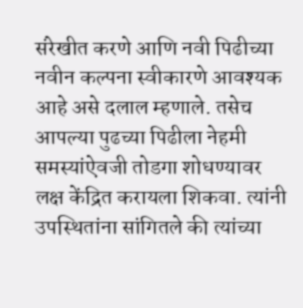संरेखीत करणे आणि नवी पिढीच्या नवीन कल्पना स्वीकारणे आवश्यक आहे असे दलाल म्हणाले. तसेच आपल्या पुढच्या पिढीला नेहमी समस्यांऐवजी तोडगा शोधण्यावर लक्ष केंद्रित करायला शिकवा. त्यांनी उपस्थितांना सांगितले की त्यांच्या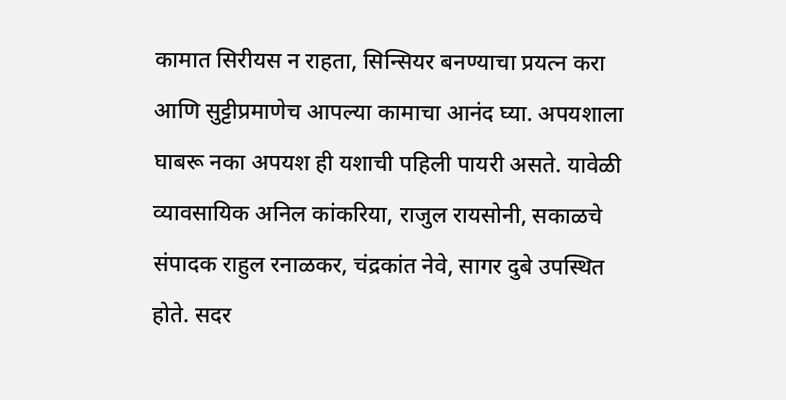कामात सिरीयस न राहता, सिन्सियर बनण्याचा प्रयत्न करा आणि सुट्टीप्रमाणेच आपल्या कामाचा आनंद घ्या. अपयशाला घाबरू नका अपयश ही यशाची पहिली पायरी असते. यावेळी व्यावसायिक अनिल कांकरिया, राजुल रायसोनी, सकाळचे संपादक राहुल रनाळकर, चंद्रकांत नेवे, सागर दुबे उपस्थित होते. सदर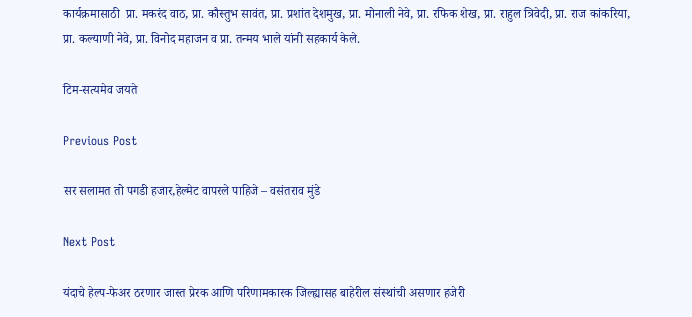कार्यक्रमासाठी  प्रा. मकरंद वाठ, प्रा. कौस्तुभ सावंत, प्रा. प्रशांत देशमुख, प्रा. मोनाली नेवे, प्रा. रफिक शेख, प्रा. राहुल त्रिवेदी, प्रा. राज कांकरिया, प्रा. कल्याणी नेवे, प्रा. विनोद महाजन व प्रा. तन्मय भाले यांनी सहकार्य केले.

टिम-सत्यमेव जयते

Previous Post

सर सलामत तो पगडी हजार,हेल्मेट वापरले पाहिजे – वसंतराव मुंडे

Next Post

यंदाचे हेल्प-फेअर ठरणार जास्त प्रेरक आणि परिणामकारक जिल्ह्यासह बाहेरील संस्थांची असणार हजेरी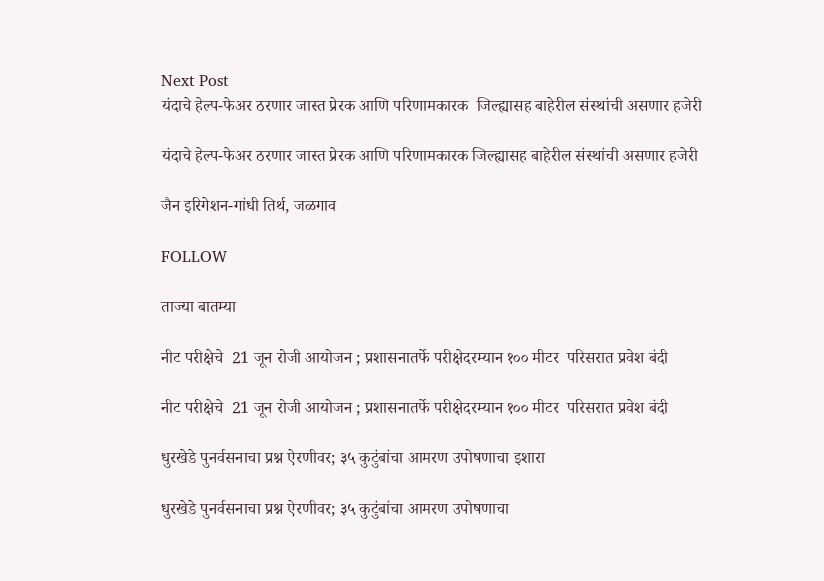Next Post
यंदाचे हेल्प-फेअर ठरणार जास्त प्रेरक आणि परिणामकारक  जिल्ह्यासह बाहेरील संस्थांची असणार हजेरी

यंदाचे हेल्प-फेअर ठरणार जास्त प्रेरक आणि परिणामकारक जिल्ह्यासह बाहेरील संस्थांची असणार हजेरी

जैन इरिगेशन-गांधी तिर्थ, जळगाव

FOLLOW

ताज्या बातम्या

नीट परीक्षेचे  21 जून रोजी आयोजन ; प्रशासनातर्फे परीक्षेदरम्यान १०० मीटर  परिसरात प्रवेश बंदी

नीट परीक्षेचे  21 जून रोजी आयोजन ; प्रशासनातर्फे परीक्षेदरम्यान १०० मीटर  परिसरात प्रवेश बंदी

धुरखेडे पुनर्वसनाचा प्रश्न ऐरणीवर; ३५ कुटुंबांचा आमरण उपोषणाचा इशारा

धुरखेडे पुनर्वसनाचा प्रश्न ऐरणीवर; ३५ कुटुंबांचा आमरण उपोषणाचा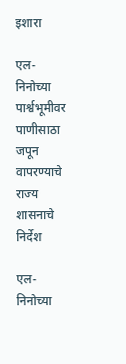इशारा

एल-निनोच्या पार्श्वभूमीवर पाणीसाठा जपून वापरण्याचे राज्य शासनाचे निर्देश

एल-निनोच्या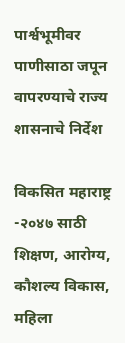पार्श्वभूमीवर पाणीसाठा जपून वापरण्याचे राज्य शासनाचे निर्देश

विकसित महाराष्ट्र -२०४७ साठी शिक्षण, आरोग्य, कौशल्य विकास, महिला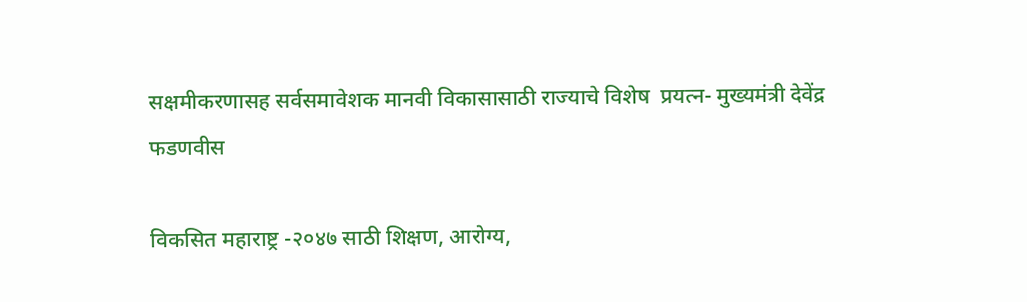सक्षमीकरणासह सर्वसमावेशक मानवी विकासासाठी राज्याचे विशेष  प्रयत्न- मुख्यमंत्री देवेंद्र फडणवीस

विकसित महाराष्ट्र -२०४७ साठी शिक्षण, आरोग्य,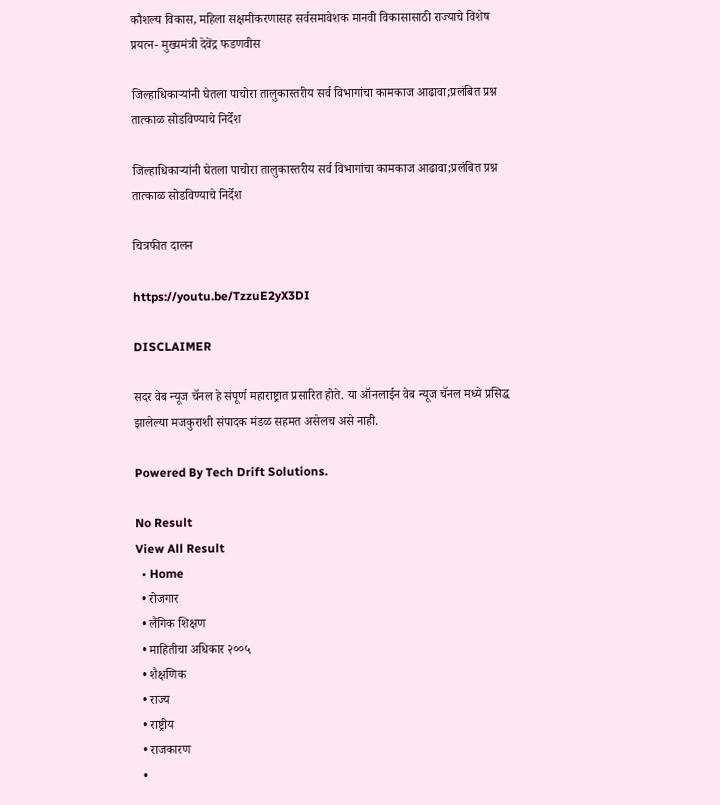कौशल्य विकास, महिला सक्षमीकरणासह सर्वसमावेशक मानवी विकासासाठी राज्याचे विशेष  प्रयत्न- मुख्यमंत्री देवेंद्र फडणवीस

जिल्हाधिकाऱ्यांनी घेतला पाचोरा तालुकास्तरीय सर्व विभागांचा कामकाज आढावा;प्रलंबित प्रश्न तात्काळ सोडविण्याचे निर्देश

जिल्हाधिकाऱ्यांनी घेतला पाचोरा तालुकास्तरीय सर्व विभागांचा कामकाज आढावा;प्रलंबित प्रश्न तात्काळ सोडविण्याचे निर्देश

चित्रफीत दालन

https://youtu.be/TzzuE2yX3DI

DISCLAIMER

सदर वेब न्यूज चॅनल हे संपूर्ण महाराष्ट्रात प्रसारित होते. या ऑनलाईन वेब न्यूज चॅनल मध्ये प्रसिद्ध झालेल्या मजकुराशी संपादक मंडळ सहमत असेलच असे नाही.

Powered By Tech Drift Solutions.

No Result
View All Result
  • Home
  • रोजगार
  • लैंगिक शिक्षण
  • माहितीचा अधिकार २००५
  • शैक्षणिक
  • राज्य
  • राष्ट्रीय
  • राजकारण
  •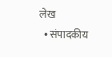लेख
  • संपादकीय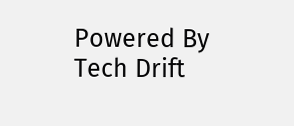Powered By Tech Drift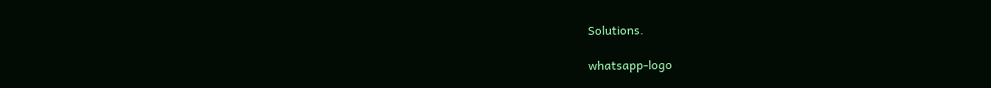Solutions.

whatsapp-logo